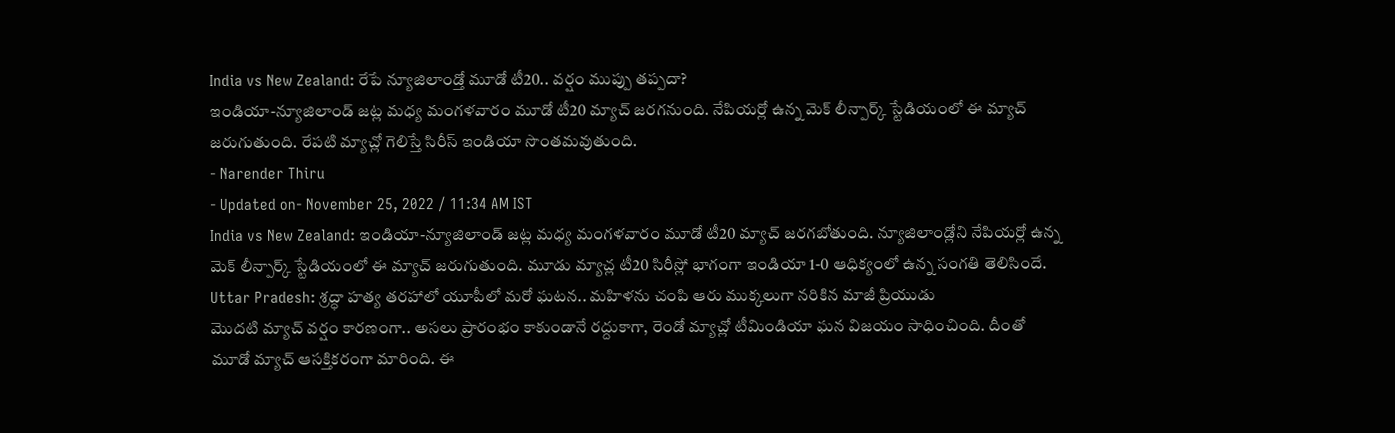India vs New Zealand: రేపే న్యూజిలాండ్తో మూడో టీ20.. వర్షం ముప్పు తప్పదా?
ఇండియా-న్యూజిలాండ్ జట్ల మధ్య మంగళవారం మూడో టీ20 మ్యాచ్ జరగనుంది. నేపియర్లో ఉన్న మెక్ లీన్పార్క్ స్టేడియంలో ఈ మ్యాచ్ జరుగుతుంది. రేపటి మ్యాచ్లో గెలిస్తే సిరీస్ ఇండియా సొంతమవుతుంది.
- Narender Thiru
- Updated on- November 25, 2022 / 11:34 AM IST
India vs New Zealand: ఇండియా-న్యూజిలాండ్ జట్ల మధ్య మంగళవారం మూడో టీ20 మ్యాచ్ జరగబోతుంది. న్యూజిలాండ్లోని నేపియర్లో ఉన్న మెక్ లీన్పార్క్ స్టేడియంలో ఈ మ్యాచ్ జరుగుతుంది. మూడు మ్యాచ్ల టీ20 సిరీస్లో భాగంగా ఇండియా 1-0 ఆధిక్యంలో ఉన్న సంగతి తెలిసిందే.
Uttar Pradesh: శ్రద్ధా హత్య తరహాలో యూపీలో మరో ఘటన.. మహిళను చంపి ఆరు ముక్కలుగా నరికిన మాజీ ప్రియుడు
మొదటి మ్యాచ్ వర్షం కారణంగా.. అసలు ప్రారంభం కాకుండానే రద్దుకాగా, రెండో మ్యాచ్లో టీమిండియా ఘన విజయం సాధించింది. దీంతో మూడో మ్యాచ్ ఆసక్తికరంగా మారింది. ఈ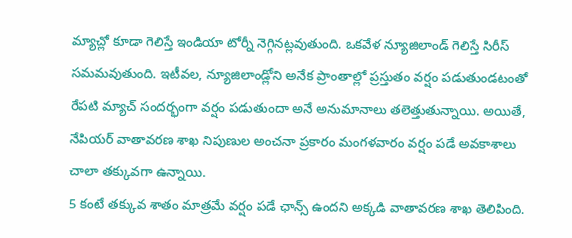మ్యాచ్లో కూడా గెలిస్తే ఇండియా టోర్నీ నెగ్గినట్లవుతుంది. ఒకవేళ న్యూజిలాండ్ గెలిస్తే సిరీస్ సమమవుతుంది. ఇటీవల, న్యూజిలాండ్లోని అనేక ప్రాంతాల్లో ప్రస్తుతం వర్షం పడుతుండటంతో రేపటి మ్యాచ్ సందర్భంగా వర్షం పడుతుందా అనే అనుమానాలు తలెత్తుతున్నాయి. అయితే, నేపియర్ వాతావరణ శాఖ నిపుణుల అంచనా ప్రకారం మంగళవారం వర్షం పడే అవకాశాలు చాలా తక్కువగా ఉన్నాయి.
5 కంటే తక్కువ శాతం మాత్రమే వర్షం పడే ఛాన్స్ ఉందని అక్కడి వాతావరణ శాఖ తెలిపింది.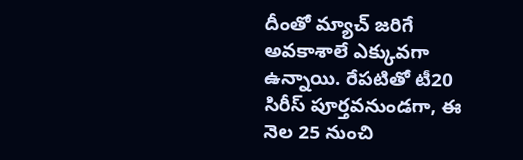దీంతో మ్యాచ్ జరిగే అవకాశాలే ఎక్కువగా ఉన్నాయి. రేపటితో టీ20 సిరీస్ పూర్తవనుండగా, ఈ నెల 25 నుంచి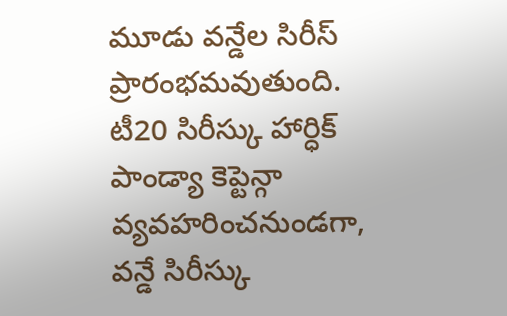మూడు వన్డేల సిరీస్ ప్రారంభమవుతుంది. టీ20 సిరీస్కు హార్ధిక్ పాండ్యా కెప్టెన్గా వ్యవహరించనుండగా, వన్డే సిరీస్కు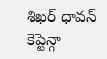శిఖర్ ధావన్ కెప్టెన్గా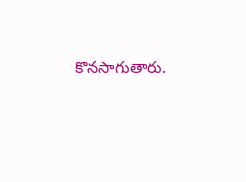కొనసాగుతారు.